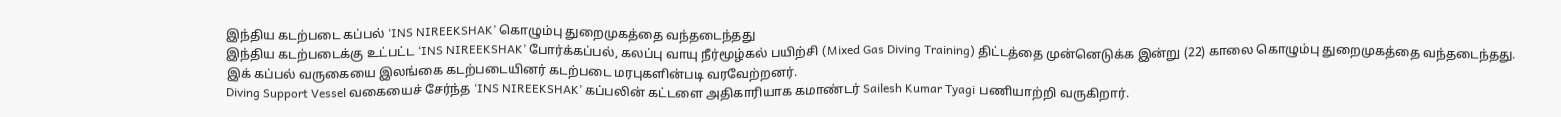இந்திய கடற்படை கப்பல் ‘INS NIREEKSHAK’ கொழும்பு துறைமுகத்தை வந்தடைந்தது
இந்திய கடற்படைக்கு உட்பட்ட ‘INS NIREEKSHAK’ போர்க்கப்பல், கலப்பு வாயு நீர்மூழ்கல் பயிற்சி (Mixed Gas Diving Training) திட்டத்தை முன்னெடுக்க இன்று (22) காலை கொழும்பு துறைமுகத்தை வந்தடைந்தது.
இக் கப்பல் வருகையை இலங்கை கடற்படையினர் கடற்படை மரபுகளின்படி வரவேற்றனர்.
Diving Support Vessel வகையைச் சேர்ந்த ‘INS NIREEKSHAK’ கப்பலின் கட்டளை அதிகாரியாக கமாண்டர் Sailesh Kumar Tyagi பணியாற்றி வருகிறார்.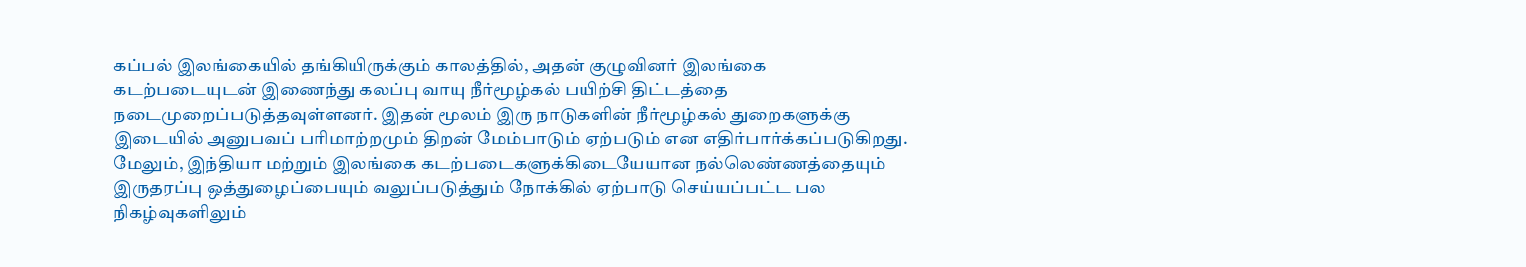கப்பல் இலங்கையில் தங்கியிருக்கும் காலத்தில், அதன் குழுவினர் இலங்கை கடற்படையுடன் இணைந்து கலப்பு வாயு நீர்மூழ்கல் பயிற்சி திட்டத்தை நடைமுறைப்படுத்தவுள்ளனர். இதன் மூலம் இரு நாடுகளின் நீர்மூழ்கல் துறைகளுக்கு இடையில் அனுபவப் பரிமாற்றமும் திறன் மேம்பாடும் ஏற்படும் என எதிர்பார்க்கப்படுகிறது.
மேலும், இந்தியா மற்றும் இலங்கை கடற்படைகளுக்கிடையேயான நல்லெண்ணத்தையும் இருதரப்பு ஒத்துழைப்பையும் வலுப்படுத்தும் நோக்கில் ஏற்பாடு செய்யப்பட்ட பல நிகழ்வுகளிலும்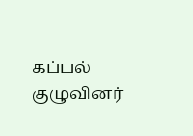கப்பல் குழுவினர்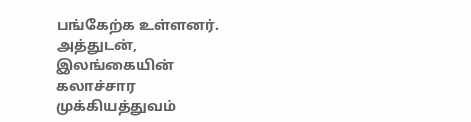பங்கேற்க உள்ளனர்.
அத்துடன், இலங்கையின் கலாச்சார முக்கியத்துவம்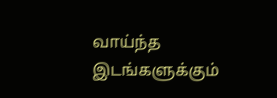வாய்ந்த இடங்களுக்கும்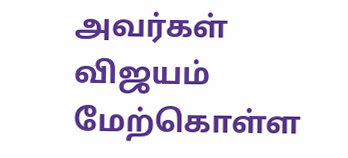அவர்கள் விஜயம் மேற்கொள்ள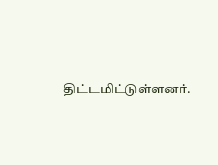திட்டமிட்டுள்ளனர்.